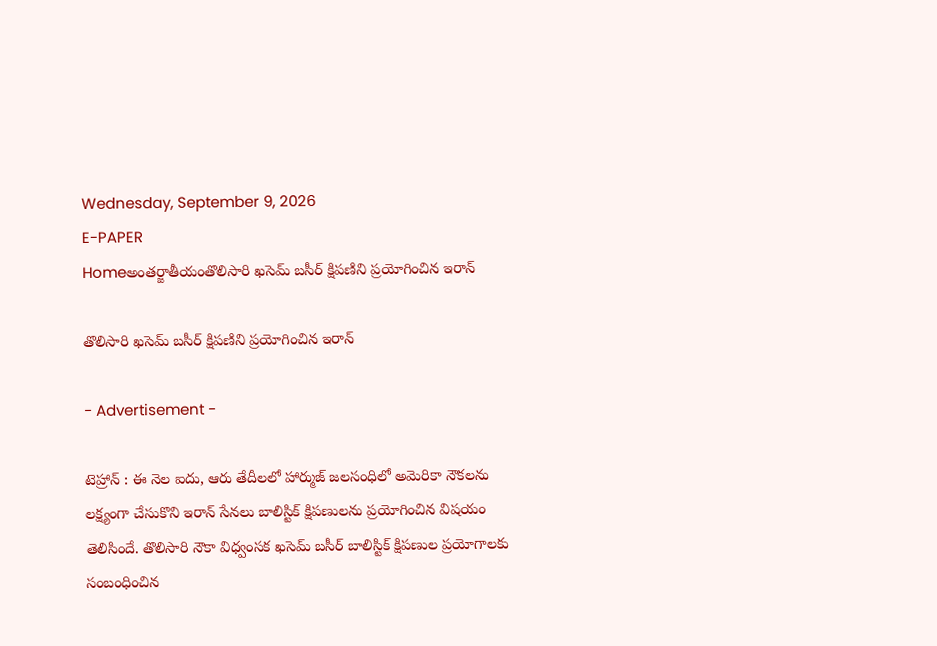Wednesday, September 9, 2026
E-PAPER
Homeఅంతర్జాతీయంతొలిసారి ఖసెమ్‌ బసీర్‌ క్షిపణిని ప్రయోగించిన ఇరాన్‌

తొలిసారి ఖసెమ్‌ బసీర్‌ క్షిపణిని ప్రయోగించిన ఇరాన్‌

- Advertisement -

టెహ్రాన్‌ : ఈ నెల ఐదు, ఆరు తేదీలలో హార్ముజ్‌ జలసంధిలో అమెరికా నౌకలను లక్ష్యంగా చేసుకొని ఇరాన్‌ సేనలు బాలిస్టిక్‌ క్షిపణులను ప్రయోగించిన విషయం తెలిసిందే. తొలిసారి నౌకా విధ్వంసక ఖసెమ్‌ బసీర్‌ బాలిస్టిక్‌ క్షిపణుల ప్రయోగాలకు సంబంధించిన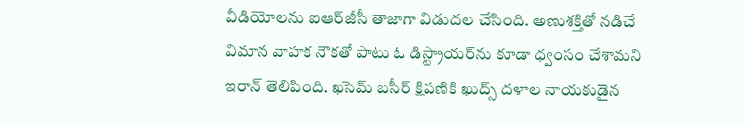వీడియోలను ఐఆర్‌జీసీ తాజాగా విడుదల చేసింది. అణుశక్తితో నడిచే విమాన వాహక నౌకతో పాటు ఓ డిస్ట్రాయర్‌ను కూడా ధ్వంసం చేశామని ఇరాన్‌ తెలిపింది. ఖసెమ్‌ బసీర్‌ క్షిపణికి ఖుద్స్‌ దళాల నాయకుడైన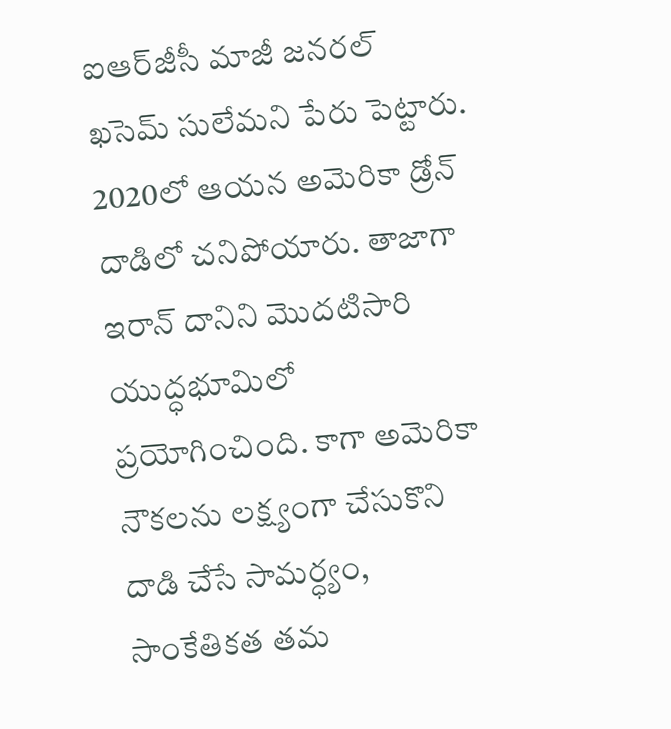ఐఆర్‌జీసీ మాజీ జనరల్‌ ఖసెమ్‌ సులేమని పేరు పెట్టారు. 2020లో ఆయన అమెరికా డ్రోన్‌ దాడిలో చనిపోయారు. తాజాగా ఇరాన్‌ దానిని మొదటిసారి యుద్ధభూమిలో ప్రయోగించింది. కాగా అమెరికా నౌకలను లక్ష్యంగా చేసుకొని దాడి చేసే సామర్ధ్యం, సాంకేతికత తమ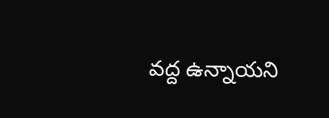వద్ద ఉన్నాయని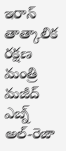ఇరాన్‌ తాత్కాలిక రక్షణ మంత్రి మజీద్‌ ఎబ్న్‌ అల్‌-రెజా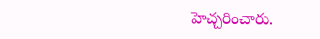హెచ్చరించారు.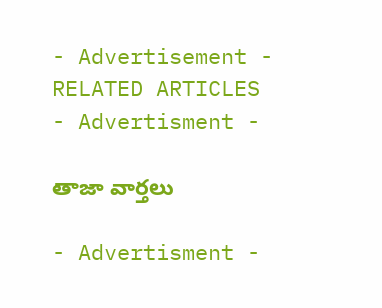- Advertisement -
RELATED ARTICLES
- Advertisment -

తాజా వార్తలు

- Advertisment -